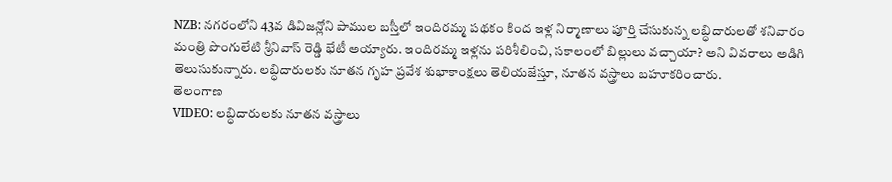NZB: నగరంలోని 43వ డివిజన్లోని పాముల బస్తీలో ఇందిరమ్మ పథకం కింద ఇళ్ల నిర్మాణాలు పూర్తి చేసుకున్న లబ్ధిదారులతో శనివారం మంత్రి పొంగులేటి శ్రీనివాస్ రెడ్డి భేటీ అయ్యారు. ఇందిరమ్మ ఇళ్లను పరిశీలించి, సకాలంలో బిల్లులు వచ్చాయా? అని వివరాలు అడిగి తెలుసుకున్నారు. లబ్ధిదారులకు నూతన గృహ ప్రవేశ శుభాకాంక్షలు తెలియజేస్తూ, నూతన వస్త్రాలు బహూకరించారు.
తెలంగాణ
VIDEO: లబ్ధిదారులకు నూతన వస్త్రాలు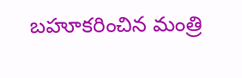బహూకరించిన మంత్రి